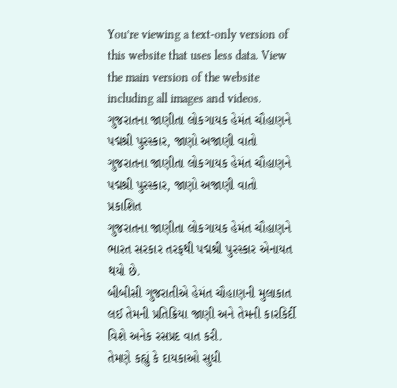You’re viewing a text-only version of this website that uses less data. View the main version of the website including all images and videos.
ગુજરાતના જાણીતા લોકગાયક હેમંત ચૌહાણને પદ્મશ્રી પુરસ્કાર, જાણો અજાણી વાતો
ગુજરાતના જાણીતા લોકગાયક હેમંત ચૌહાણને પદ્મશ્રી પુરસ્કાર, જાણો અજાણી વાતો
પ્રકાશિત
ગુજરાતના જાણીતા લોકગાયક હેમંત ચૌહાણને ભારત સરકાર તરફથી પદ્મશ્રી પુરસ્કાર એનાયત થયો છે.
બીબીસી ગુજરાતીએ હેમંત ચૌહાણની મુલાકાત લઈ તેમની પ્રતિક્રિયા જાણી અને તેમની કારકિર્દી વિશે અનેક રસપ્રદ વાત કરી.
તેમણે કહ્યું કે દાયકાઓ સુધી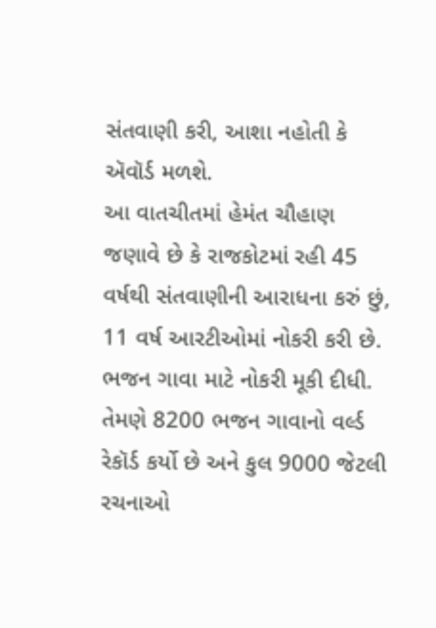સંતવાણી કરી, આશા નહોતી કે ઍવૉર્ડ મળશે.
આ વાતચીતમાં હેમંત ચૌહાણ જણાવે છે કે રાજકોટમાં રહી 45 વર્ષથી સંતવાણીની આરાધના કરું છું, 11 વર્ષ આરટીઓમાં નોકરી કરી છે. ભજન ગાવા માટે નોકરી મૂકી દીધી. તેમણે 8200 ભજન ગાવાનો વર્લ્ડ રેકૉર્ડ કર્યો છે અને કુલ 9000 જેટલી રચનાઓ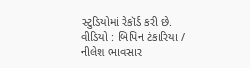સ્ટુડિયોમાં રેકૉર્ડ કરી છે.
વીડિયો : બિપિન ટંકારિયા / નીલેશ ભાવસાર